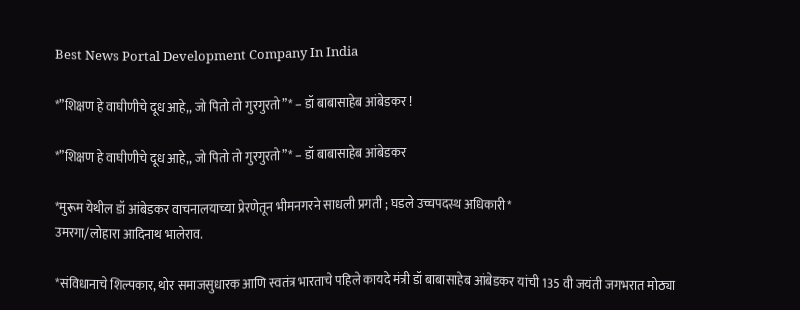Best News Portal Development Company In India

*”शिक्षण हे वाघीणीचे दूध आहे,, जो पितो तो गुरगुरतो”* – डॉ बाबासाहेब आंबेडकर !

*”शिक्षण हे वाघीणीचे दूध आहे,, जो पितो तो गुरगुरतो”* – डॉ बाबासाहेब आंबेडकर

*मुरूम येथील डॉ आंबेडकर वाचनालयाच्या प्रेरणेतून भीमनगरने साधली प्रगती ; घडले उच्चपदस्थ अधिकारी*
उमरगा/लोहारा आदिनाथ भालेराव.

*संविधानाचे शिल्पकार, थोर समाजसुधारक आणि स्वतंत्र भारताचे पहिले कायदे मंत्री डॉ बाबासाहेब आंबेडकर यांची 135 वी जयंती जगभरात मोठ्या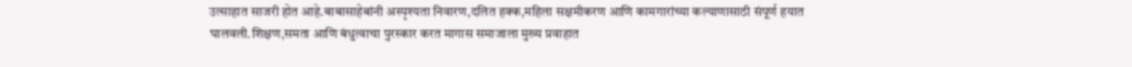उत्साहात साजरी होत आहे.बाबासाहेबांनी अस्पृश्यता निवारण,दलित हक्क,महिला सक्षमीकरण आणि कामगारांच्या कल्याणासाठी संपूर्ण हयात घालवली.शिक्षण,समता आणि बंधुत्वाचा पुरस्कार करत मागास समाजाला मुख्य प्रवाहात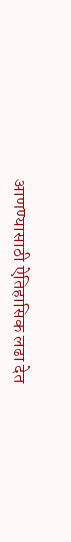आणण्यासाठी ऐतिहासिक लढा देत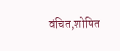वंचित,शोषित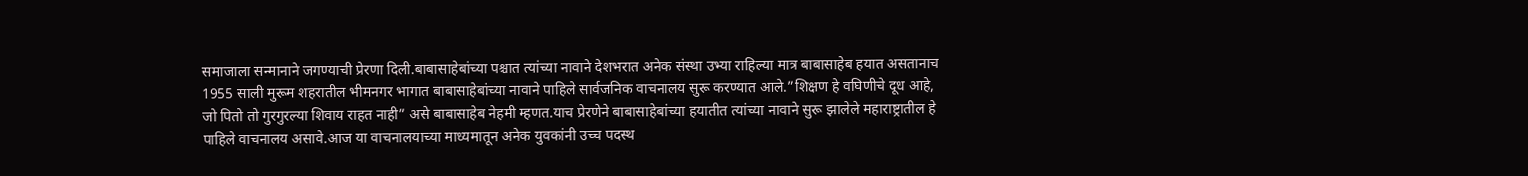समाजाला सन्मानाने जगण्याची प्रेरणा दिली.बाबासाहेबांच्या पश्चात त्यांच्या नावाने देशभरात अनेक संस्था उभ्या राहिल्या मात्र बाबासाहेब हयात असतानाच 1955 साली मुरूम शहरातील भीमनगर भागात बाबासाहेबांच्या नावाने पाहिले सार्वजनिक वाचनालय सुरू करण्यात आले.”शिक्षण हे वघिणीचे दूध आहे, जो पितो तो गुरगुरल्या शिवाय राहत नाही” असे बाबासाहेब नेहमी म्हणत.याच प्रेरणेने बाबासाहेबांच्या हयातीत त्यांच्या नावाने सुरू झालेले महाराष्ट्रातील हे पाहिले वाचनालय असावे.आज या वाचनालयाच्या माध्यमातून अनेक युवकांनी उच्च पदस्थ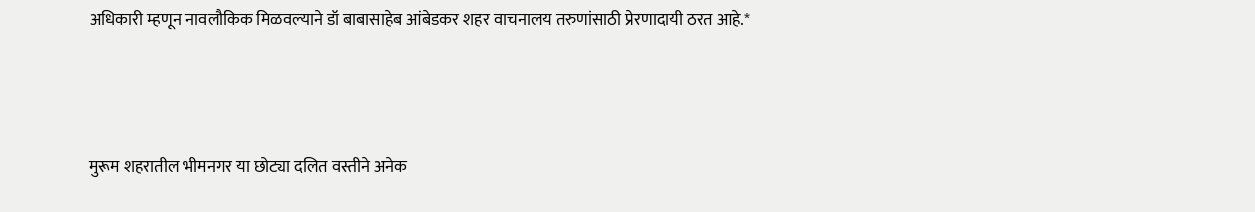अधिकारी म्हणून नावलौकिक मिळवल्याने डॉ बाबासाहेब आंबेडकर शहर वाचनालय तरुणांसाठी प्रेरणादायी ठरत आहे.*



मुरूम शहरातील भीमनगर या छोट्या दलित वस्तीने अनेक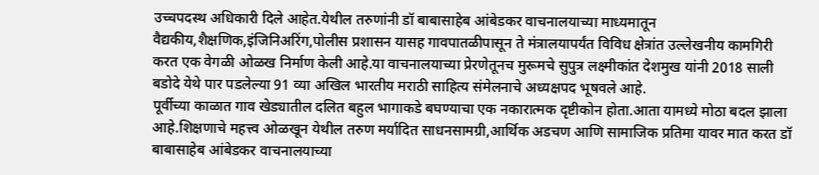उच्चपदस्थ अधिकारी दिले आहेत.येथील तरुणांनी डॉ बाबासाहेब आंबेडकर वाचनालयाच्या माध्यमातून वैद्यकीय,शैक्षणिक,इंजिनिअरिंग,पोलीस प्रशासन यासह गावपातळीपासून ते मंत्रालयापर्यंत विविध क्षेत्रांत उल्लेखनीय कामगिरी करत एक वेगळी ओळख निर्माण केली आहे.या वाचनालयाच्या प्रेरणेतूनच मुरूमचे सुपुत्र लक्ष्मीकांत देशमुख यांनी 2018 साली बडोदे येथे पार पडलेल्या 91 व्या अखिल भारतीय मराठी साहित्य संमेलनाचे अध्यक्षपद भूषवले आहे.
पूर्वीच्या काळात गाव खेड्यातील दलित बहुल भागाकडे बघण्याचा एक नकारात्मक दृष्टीकोन होता.आता यामध्ये मोठा बदल झाला आहे.शिक्षणाचे महत्त्व ओळखून येथील तरुण मर्यादित साधनसामग्री,आर्थिक अडचण आणि सामाजिक प्रतिमा यावर मात करत डॉ बाबासाहेब आंबेडकर वाचनालयाच्या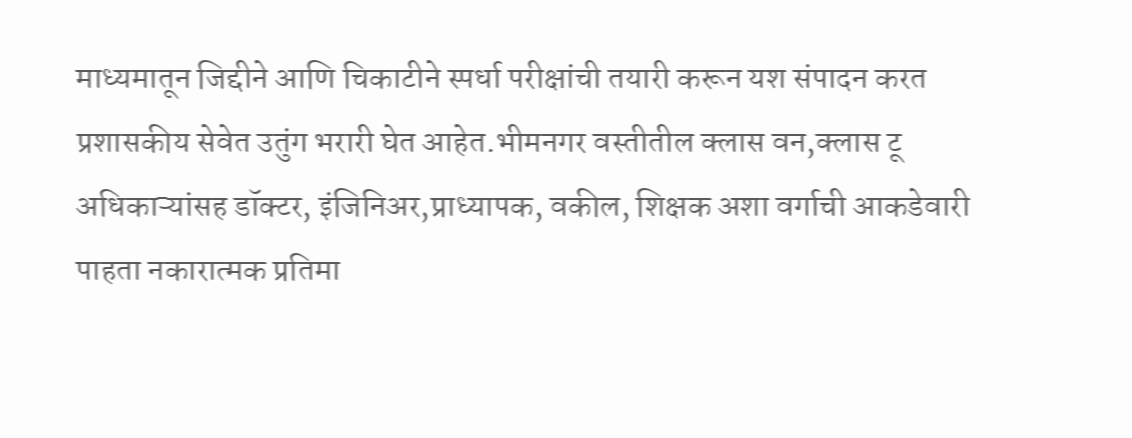माध्यमातून जिद्दीने आणि चिकाटीने स्पर्धा परीक्षांची तयारी करून यश संपादन करत प्रशासकीय सेवेत उतुंग भरारी घेत आहेत.भीमनगर वस्तीतील क्लास वन,क्लास टू अधिकाऱ्यांसह डॉक्टर, इंजिनिअर,प्राध्यापक, वकील, शिक्षक अशा वर्गाची आकडेवारी पाहता नकारात्मक प्रतिमा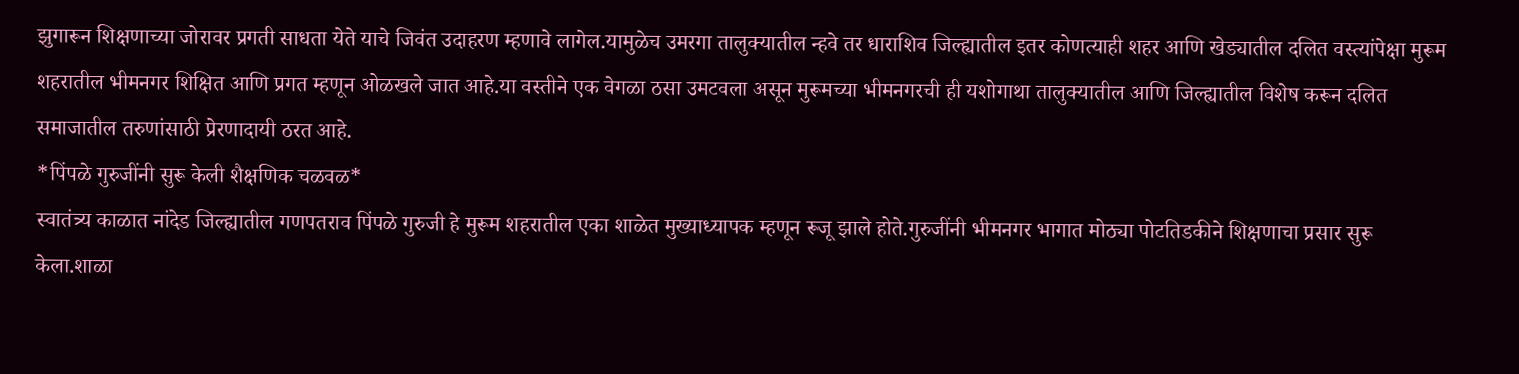झुगारून शिक्षणाच्या जोरावर प्रगती साधता येते याचे जिवंत उदाहरण म्हणावे लागेल.यामुळेच उमरगा तालुक्यातील न्हवे तर धाराशिव जिल्ह्यातील इतर कोणत्याही शहर आणि खेड्यातील दलित वस्त्यांपेक्षा मुरूम शहरातील भीमनगर शिक्षित आणि प्रगत म्हणून ओळखले जात आहे.या वस्तीने एक वेगळा ठसा उमटवला असून मुरूमच्या भीमनगरची ही यशोगाथा तालुक्यातील आणि जिल्ह्यातील विशेष करून दलित समाजातील तरुणांसाठी प्रेरणादायी ठरत आहे.
*पिंपळे गुरुजींनी सुरू केली शैक्षणिक चळवळ*
स्वातंत्र्य काळात नांदेड जिल्ह्यातील गणपतराव पिंपळे गुरुजी हे मुरूम शहरातील एका शाळेत मुख्याध्यापक म्हणून रूजू झाले होते.गुरुजींनी भीमनगर भागात मोठ्या पोटतिडकीने शिक्षणाचा प्रसार सुरू केला.शाळा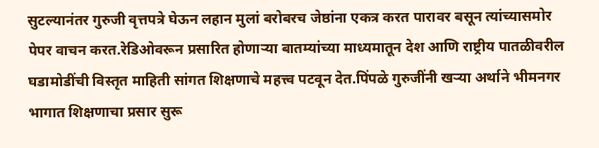सुटल्यानंतर गुरुजी वृत्तपत्रे घेऊन लहान मुलां बरोबरच जेष्ठांना एकत्र करत पारावर बसून त्यांच्यासमोर पेपर वाचन करत.रेडिओवरून प्रसारित होणाऱ्या बातम्यांच्या माध्यमातून देश आणि राष्ट्रीय पातळीवरील घडामोडींची विस्तृत माहिती सांगत शिक्षणाचे महत्त्व पटवून देत.पिंपळे गुरुजींनी खऱ्या अर्थाने भीमनगर भागात शिक्षणाचा प्रसार सुरू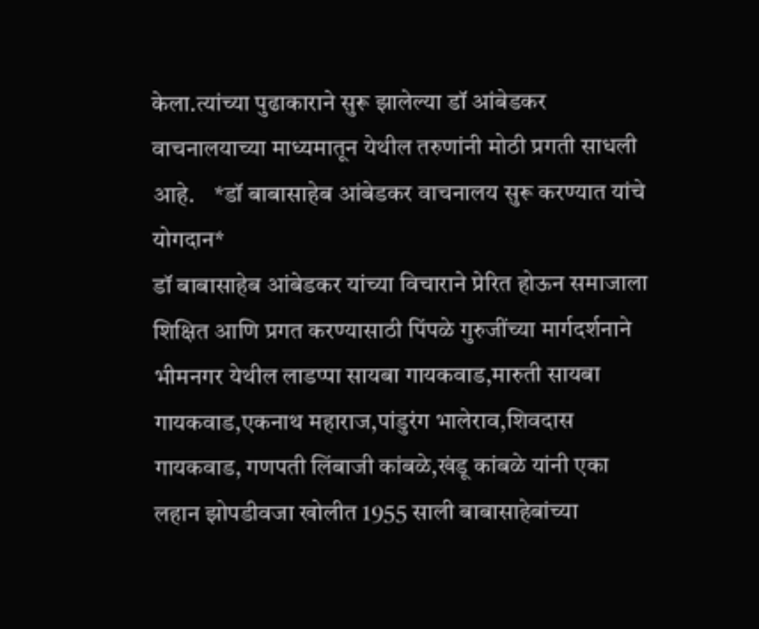केला.त्यांच्या पुढाकाराने सुरू झालेल्या डॉ आंबेडकर वाचनालयाच्या माध्यमातून येथील तरुणांनी मोठी प्रगती साधली आहे.    *डॉ बाबासाहेब आंबेडकर वाचनालय सुरू करण्यात यांचे योगदान*
डॉ बाबासाहेब आंबेडकर यांच्या विचाराने प्रेरित होऊन समाजाला शिक्षित आणि प्रगत करण्यासाठी पिंपळे गुरुजींच्या मार्गदर्शनाने भीमनगर येथील लाडप्पा सायबा गायकवाड,मारुती सायबा गायकवाड,एकनाथ महाराज,पांडुरंग भालेराव,शिवदास गायकवाड, गणपती लिंबाजी कांबळे,खंडू कांबळे यांनी एका लहान झोपडीवजा खोलीत 1955 साली बाबासाहेबांच्या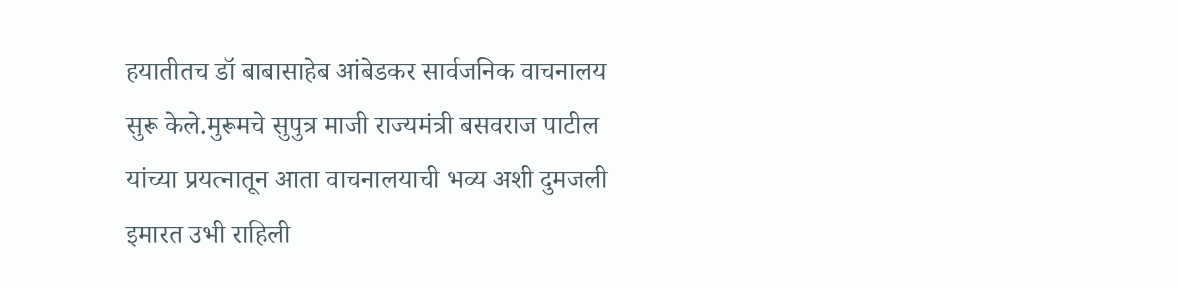हयातीतच डॉ बाबासाहेब आंबेडकर सार्वजनिक वाचनालय सुरू केले.मुरूमचे सुपुत्र माजी राज्यमंत्री बसवराज पाटील यांच्या प्रयत्नातून आता वाचनालयाची भव्य अशी दुमजली इमारत उभी राहिली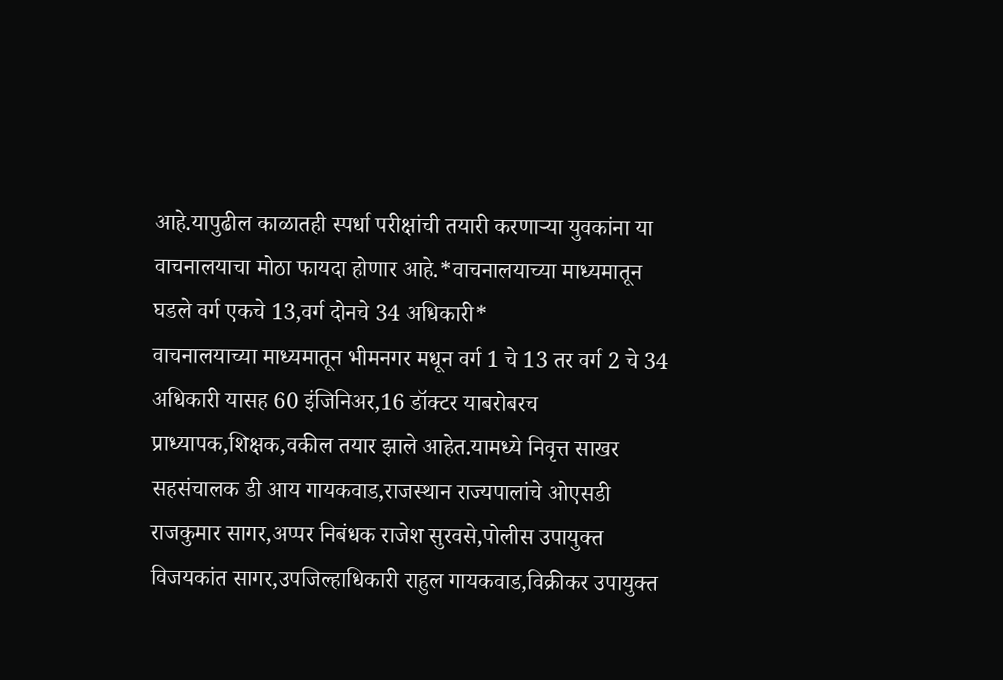आहे.यापुढील काळातही स्पर्धा परीक्षांची तयारी करणाऱ्या युवकांना या वाचनालयाचा मोठा फायदा होणार आहे.*वाचनालयाच्या माध्यमातून घडले वर्ग एकचे 13,वर्ग दोनचे 34 अधिकारी*
वाचनालयाच्या माध्यमातून भीमनगर मधून वर्ग 1 चे 13 तर वर्ग 2 चे 34 अधिकारी यासह 60 इंजिनिअर,16 डॉक्टर याबरोबरच प्राध्यापक,शिक्षक,वकील तयार झाले आहेत.यामध्ये निवृत्त साखर सहसंचालक डी आय गायकवाड,राजस्थान राज्यपालांचे ओएसडी राजकुमार सागर,अप्पर निबंधक राजेश सुरवसे,पोलीस उपायुक्त विजयकांत सागर,उपजिल्हाधिकारी राहुल गायकवाड,विक्रीकर उपायुक्त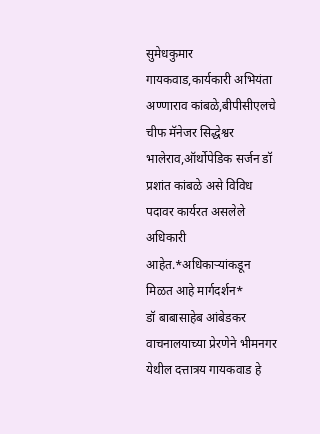सुमेधकुमार गायकवाड,कार्यकारी अभियंता अण्णाराव कांबळे,बीपीसीएलचे चीफ मॅनेजर सिद्धेश्वर भालेराव,ऑर्थोपेडिक सर्जन डॉ प्रशांत कांबळे असे विविध पदावर कार्यरत असलेले अधिकारी आहेत.*अधिकाऱ्यांकडून मिळत आहे मार्गदर्शन*
डॉ बाबासाहेब आंबेडकर वाचनालयाच्या प्रेरणेने भीमनगर येथील दत्तात्रय गायकवाड हे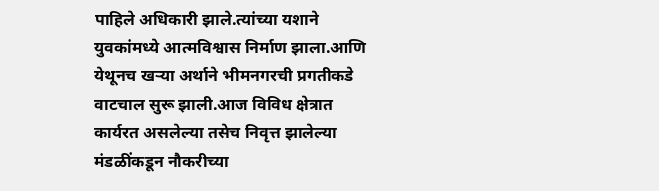पाहिले अधिकारी झाले.त्यांच्या यशाने युवकांमध्ये आत्मविश्वास निर्माण झाला.आणि येथूनच खऱ्या अर्थाने भीमनगरची प्रगतीकडे वाटचाल सुरू झाली.आज विविध क्षेत्रात कार्यरत असलेल्या तसेच निवृत्त झालेल्या मंडळींकडून नौकरीच्या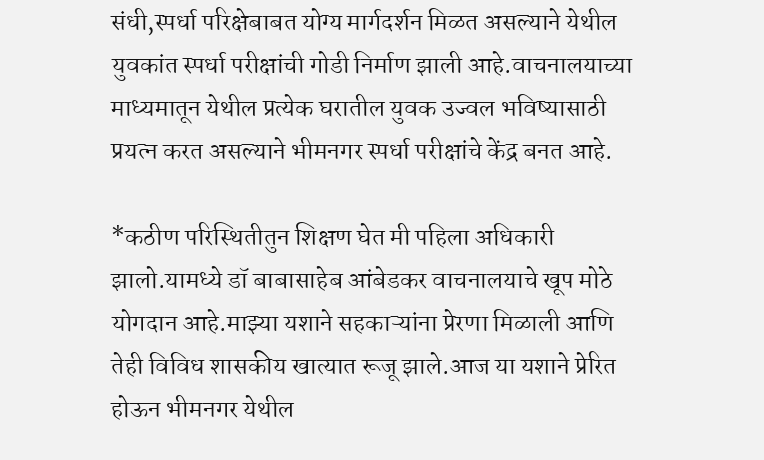संधी,स्पर्धा परिक्षेबाबत योग्य मार्गदर्शन मिळत असल्याने येथील युवकांत स्पर्धा परीक्षांची गोडी निर्माण झाली आहे.वाचनालयाच्या माध्यमातून येथील प्रत्येक घरातील युवक उज्वल भविष्यासाठी प्रयत्न करत असल्याने भीमनगर स्पर्धा परीक्षांचे केंद्र बनत आहे.

*कठीण परिस्थितीतुन शिक्षण घेत मी पहिला अधिकारी झालो.यामध्ये डॉ बाबासाहेब आंबेडकर वाचनालयाचे खूप मोठे योगदान आहे.माझ्या यशाने सहकाऱ्यांना प्रेरणा मिळाली आणि तेही विविध शासकीय खात्यात रूजू झाले.आज या यशाने प्रेरित होऊन भीमनगर येथील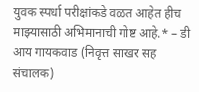युवक स्पर्धा परीक्षांकडे वळत आहेत हीच माझ्यासाठी अभिमानाची गोष्ट आहे.* – डी आय गायकवाड (निवृत्त साखर सह संचालक)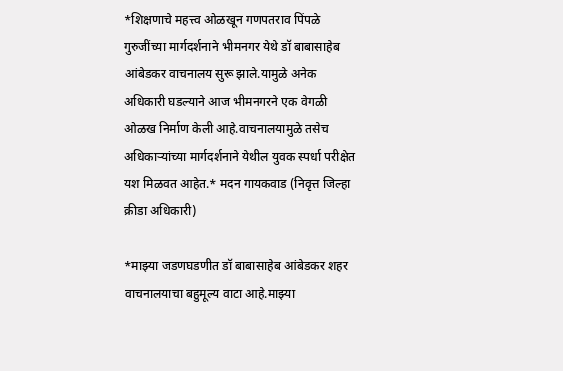*शिक्षणाचे महत्त्व ओळखून गणपतराव पिंपळे गुरुजींच्या मार्गदर्शनाने भीमनगर येथे डॉ बाबासाहेब आंबेडकर वाचनालय सुरू झाले.यामुळे अनेक अधिकारी घडल्याने आज भीमनगरने एक वेगळी ओळख निर्माण केली आहे.वाचनालयामुळे तसेच अधिकाऱ्यांच्या मार्गदर्शनाने येथील युवक स्पर्धा परीक्षेत यश मिळवत आहेत.* मदन गायकवाड (निवृत्त जिल्हा क्रीडा अधिकारी)

*माझ्या जडणघडणीत डॉ बाबासाहेब आंबेडकर शहर वाचनालयाचा बहुमूल्य वाटा आहे.माझ्या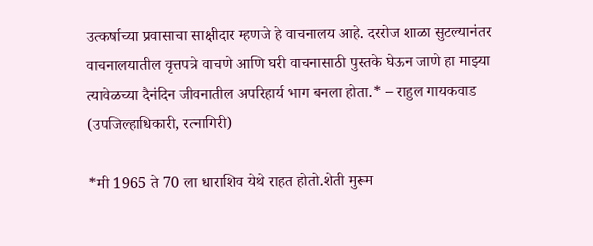उत्कर्षाच्या प्रवासाचा साक्षीदार म्हणजे हे वाचनालय आहे. दररोज शाळा सुटल्यानंतर वाचनालयातील वृत्तपत्रे वाचणे आणि घरी वाचनासाठी पुस्तके घेऊन जाणे हा माझ्या त्यावेळच्या दैनंदिन जीवनातील अपरिहार्य भाग बनला होता.* – राहुल गायकवाड (उपजिल्हाधिकारी, रत्नागिरी)

*मी 1965 ते 70 ला धाराशिव येथे राहत होतो.शेती मुरूम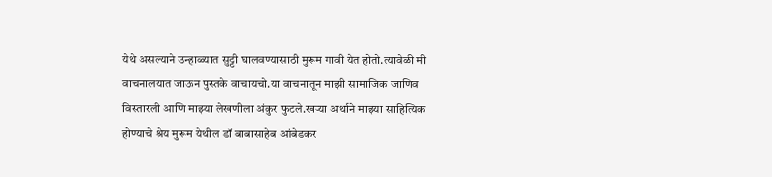येथे असल्याने उन्हाळ्यात सुट्टी घालवण्यासाठी मुरूम गावी येत होतो.त्यावेळी मी वाचनालयात जाऊन पुस्तके वाचायचो.या वाचनातून माझी सामाजिक जाणिव विस्तारली आणि माझ्या लेखणीला अंकुर फुटले.खऱ्या अर्थाने माझ्या साहित्यिक होण्याचे श्रेय मुरूम येथील डॉ बाबासाहेब आंबेडकर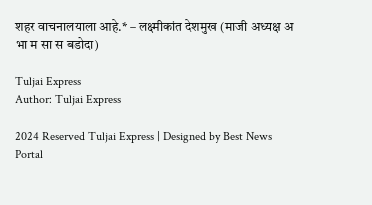शहर वाचनालयाला आहे.* – लक्ष्मीकांत देशमुख (माजी अध्यक्ष अ भा म सा स बडोदा)

Tuljai Express
Author: Tuljai Express

2024 Reserved Tuljai Express | Designed by Best News Portal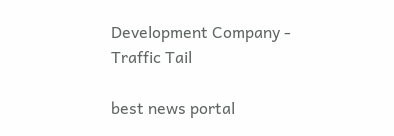Development Company - Traffic Tail

best news portal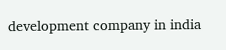development company in india